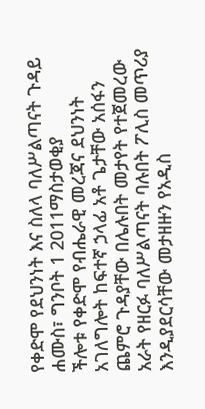የቀድሞ የደህንነት እና ስለላ ባለሥልጣናት ጉዳይ
ሐሙስ፣ ግንቦት 1 2011ማስታወቂያ
ችሎቱ የቀድሞ የብሔራዊ መረጃና ደህንነት አገለግሎት ከፍተኛ ኃላፊ አቶ ጌታቸው አሰፋን ጨምሮ ጉዳያቸው በሌሉበት መታየት የተጀመረው አራት የዘርፉ ባለሥልጣናት ባሉበት ፖሊስ መጥሪያ እንዲያደርሳቸው መታዘዙን የአዲስ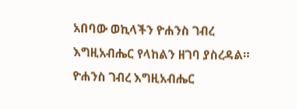አበባው ወኪላችን ዮሐንስ ገብረ እግዚአብሔር የላከልን ዘገባ ያስረዳል።
ዮሐንስ ገብረ እግዚአብሔር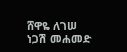ሸዋዬ ለገሠ
ነጋሽ መሐመድ